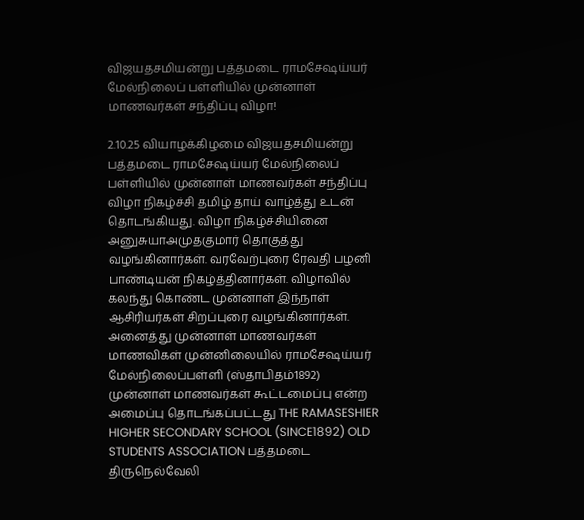விஜயதசமியன்று பத்தமடை ராமசேஷய்யர் மேல்நிலைப் பள்ளியில் முன்னாள் மாணவர்கள் சந்திப்பு விழா!

2.10.25 வியாழக்கிழமை விஜயதசமியன்று பத்தமடை ராமசேஷய்யர் மேல்நிலைப் பள்ளியில் முன்னாள் மாணவர்கள் சந்திப்பு விழா நிகழ்ச்சி தமிழ் தாய் வாழ்த்து உடன் தொடங்கியது. விழா நிகழ்ச்சியினை அனுசுயாஅமுதகுமார் தொகுத்து வழங்கினார்கள். வரவேற்புரை ரேவதி பழனி பாண்டியன் நிகழ்த்தினார்கள். விழாவில் கலந்து கொண்ட முன்னாள் இந்நாள் ஆசிரியர்கள் சிறப்புரை வழங்கினார்கள். அனைத்து முன்னாள் மாணவர்கள் மாணவிகள் முன்னிலையில் ராமசேஷய்யர் மேல்நிலைப்பள்ளி (ஸ்தாபிதம்1892) முன்னாள் மாணவர்கள் கூட்டமைப்பு என்ற அமைப்பு தொடங்கப்பட்டது THE RAMASESHIER HIGHER SECONDARY SCHOOL (SINCE1892) OLD STUDENTS ASSOCIATION பத்தமடை திருநெல்வேலி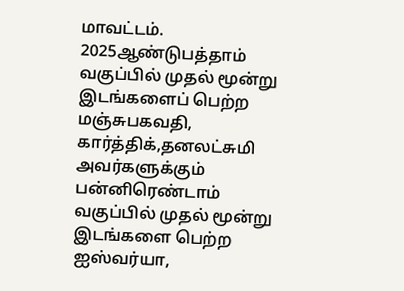மாவட்டம். 2025ஆண்டுபத்தாம் வகுப்பில் முதல் மூன்று இடங்களைப் பெற்ற மஞ்சுபகவதி, கார்த்திக்,தனலட்சுமி அவர்களுக்கும் பன்னிரெண்டாம் வகுப்பில் முதல் மூன்று இடங்களை பெற்ற ஐஸ்வர்யா,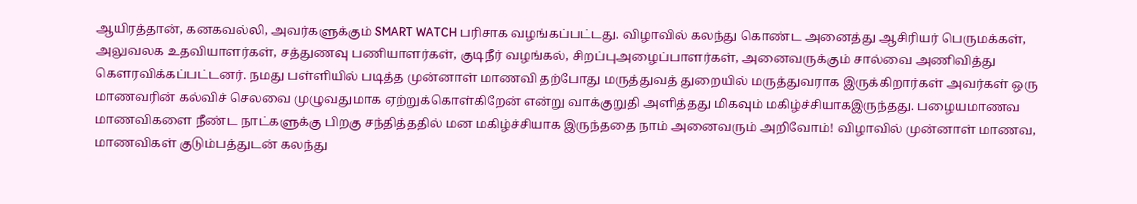ஆயிரத்தான், கனகவல்லி, அவர்களுக்கும் SMART WATCH பரிசாக வழங்கப்பட்டது. விழாவில் கலந்து கொண்ட அனைத்து ஆசிரியர் பெருமக்கள், அலுவலக உதவியாளர்கள், சத்துணவு பணியாளர்கள், குடிநீர் வழங்கல், சிறப்புஅழைப்பாளர்கள், அனைவருக்கும் சால்வை அணிவித்து கௌரவிக்கப்பட்டனர். நமது பள்ளியில் படித்த முன்னாள் மாணவி தற்போது மருத்துவத் துறையில் மருத்துவராக இருக்கிறார்கள் அவர்கள் ஒரு மாணவரின் கல்விச் செலவை முழுவதுமாக ஏற்றுக்கொள்கிறேன் என்று வாக்குறுதி அளித்தது மிகவும் மகிழ்ச்சியாகஇருந்தது. பழையமாணவ மாணவிகளை நீண்ட நாட்களுக்கு பிறகு சந்தித்ததில் மன மகிழ்ச்சியாக இருந்ததை நாம் அனைவரும் அறிவோம்! விழாவில் முன்னாள் மாணவ, மாணவிகள் குடும்பத்துடன் கலந்து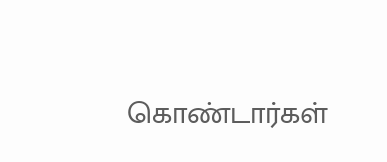கொண்டார்கள்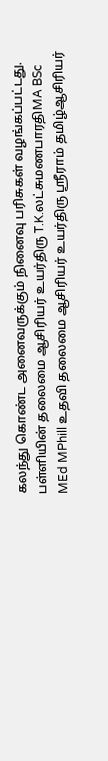கலந்து கொண்ட அனைவருக்கும் நினைவு பரிசுகள் வழங்கப்பட்டது. பள்ளியின் தலைமை ஆசிரியர் உயர்திரு T.K.லட்சுமணபாரதிMA BSc MEd MPhill உதவி தலைமை ஆசிரியர் உயர்திரு ஸ்ரீராம் தமிழ்ஆசிரியர்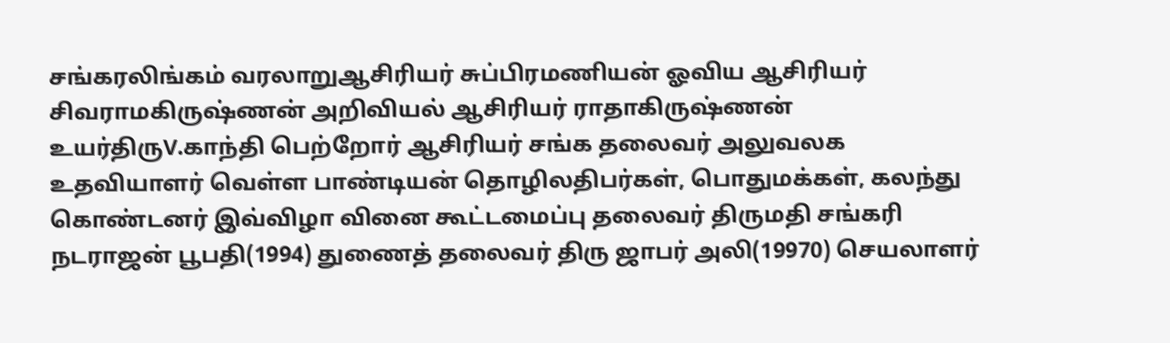சங்கரலிங்கம் வரலாறுஆசிரியர் சுப்பிரமணியன் ஓவிய ஆசிரியர் சிவராமகிருஷ்ணன் அறிவியல் ஆசிரியர் ராதாகிருஷ்ணன் உயர்திருV.காந்தி பெற்றோர் ஆசிரியர் சங்க தலைவர் அலுவலக உதவியாளர் வெள்ள பாண்டியன் தொழிலதிபர்கள், பொதுமக்கள், கலந்து கொண்டனர் இவ்விழா வினை கூட்டமைப்பு தலைவர் திருமதி சங்கரி நடராஜன் பூபதி(1994) துணைத் தலைவர் திரு ஜாபர் அலி(19970) செயலாளர்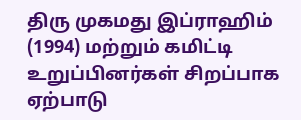திரு முகமது இப்ராஹிம் (1994) மற்றும் கமிட்டி உறுப்பினர்கள் சிறப்பாக ஏற்பாடு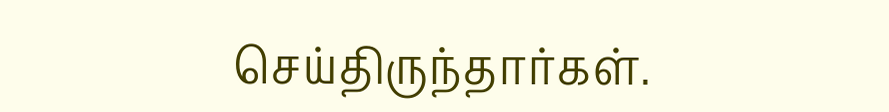செய்திருந்தார்கள்.